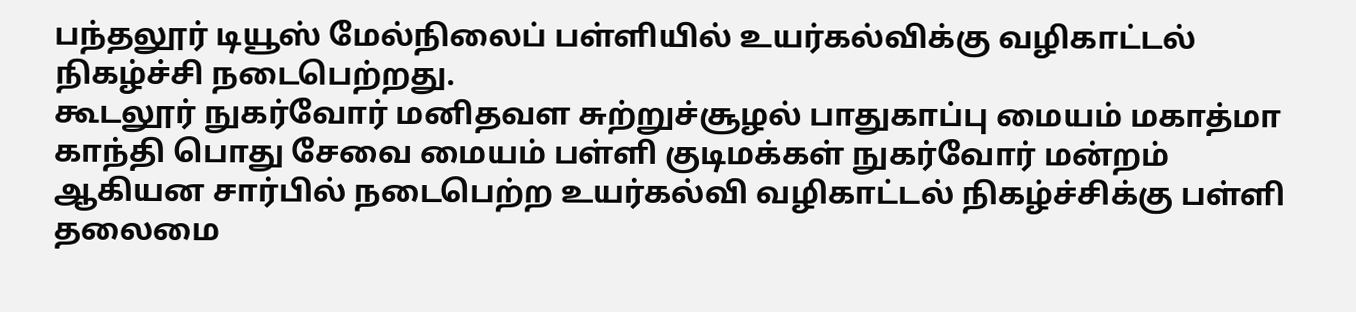பந்தலூர் டியூஸ் மேல்நிலைப் பள்ளியில் உயர்கல்விக்கு வழிகாட்டல் நிகழ்ச்சி நடைபெற்றது.
கூடலூர் நுகர்வோர் மனிதவள சுற்றுச்சூழல் பாதுகாப்பு மையம் மகாத்மா காந்தி பொது சேவை மையம் பள்ளி குடிமக்கள் நுகர்வோர் மன்றம் ஆகியன சார்பில் நடைபெற்ற உயர்கல்வி வழிகாட்டல் நிகழ்ச்சிக்கு பள்ளி தலைமை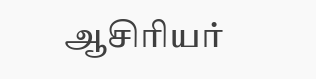ஆசிரியர்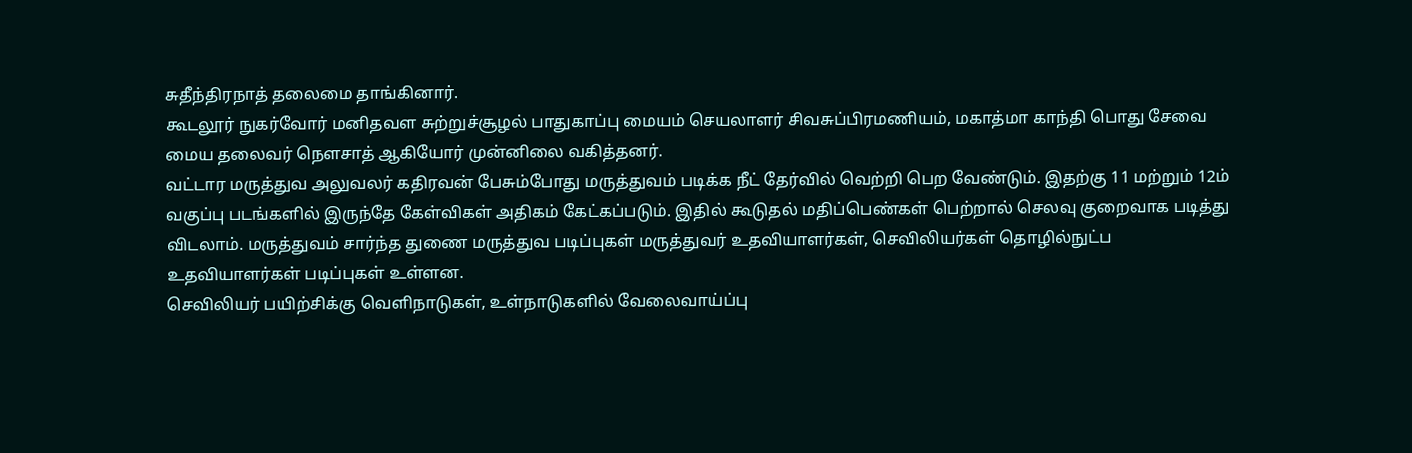சுதீந்திரநாத் தலைமை தாங்கினார்.
கூடலூர் நுகர்வோர் மனிதவள சுற்றுச்சூழல் பாதுகாப்பு மையம் செயலாளர் சிவசுப்பிரமணியம், மகாத்மா காந்தி பொது சேவை மைய தலைவர் நௌசாத் ஆகியோர் முன்னிலை வகித்தனர்.
வட்டார மருத்துவ அலுவலர் கதிரவன் பேசும்போது மருத்துவம் படிக்க நீட் தேர்வில் வெற்றி பெற வேண்டும். இதற்கு 11 மற்றும் 12ம் வகுப்பு படங்களில் இருந்தே கேள்விகள் அதிகம் கேட்கப்படும். இதில் கூடுதல் மதிப்பெண்கள் பெற்றால் செலவு குறைவாக படித்து விடலாம். மருத்துவம் சார்ந்த துணை மருத்துவ படிப்புகள் மருத்துவர் உதவியாளர்கள், செவிலியர்கள் தொழில்நுட்ப உதவியாளர்கள் படிப்புகள் உள்ளன.
செவிலியர் பயிற்சிக்கு வெளிநாடுகள், உள்நாடுகளில் வேலைவாய்ப்பு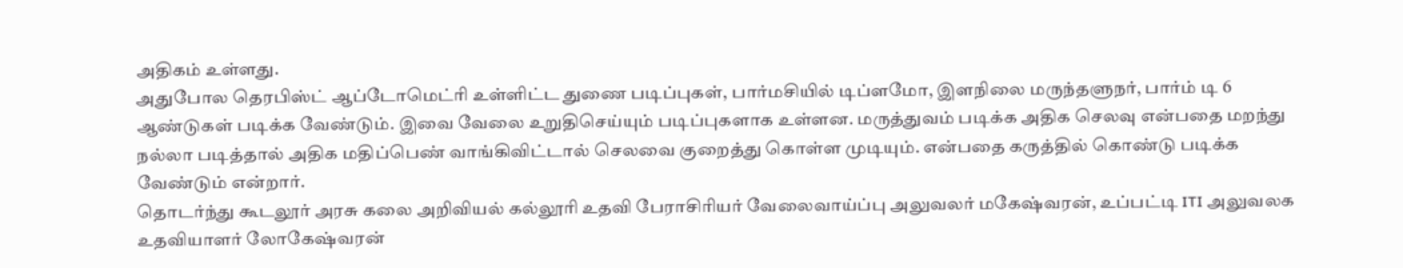அதிகம் உள்ளது.
அதுபோல தெரபிஸ்ட் ஆப்டோமெட்ரி உள்ளிட்ட துணை படிப்புகள், பார்மசியில் டிப்ளமோ, இளநிலை மருந்தளுநர், பார்ம் டி 6 ஆண்டுகள் படிக்க வேண்டும். இவை வேலை உறுதிசெய்யும் படிப்புகளாக உள்ளன. மருத்துவம் படிக்க அதிக செலவு என்பதை மறந்து நல்லா படித்தால் அதிக மதிப்பெண் வாங்கிவிட்டால் செலவை குறைத்து கொள்ள முடியும். என்பதை கருத்தில் கொண்டு படிக்க வேண்டும் என்றார்.
தொடர்ந்து கூடலூர் அரசு கலை அறிவியல் கல்லூரி உதவி பேராசிரியர் வேலைவாய்ப்பு அலுவலர் மகேஷ்வரன், உப்பட்டி ITI அலுவலக உதவியாளர் லோகேஷ்வரன்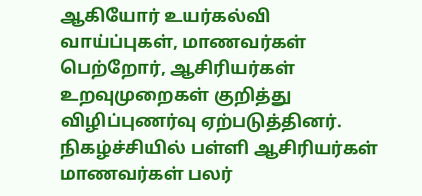ஆகியோர் உயர்கல்வி வாய்ப்புகள், மாணவர்கள் பெற்றோர், ஆசிரியர்கள் உறவுமுறைகள் குறித்து விழிப்புணர்வு ஏற்படுத்தினர்.
நிகழ்ச்சியில் பள்ளி ஆசிரியர்கள் மாணவர்கள் பலர்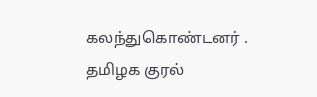கலந்துகொண்டனர் .
தமிழக குரல்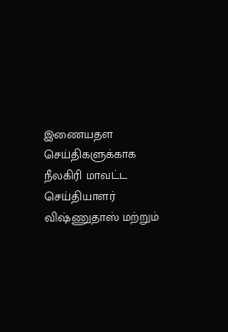இணையதள செய்திகளுக்காக நீலகிரி மாவட்ட செய்தியாளர் விஷ்ணுதாஸ் மற்றும்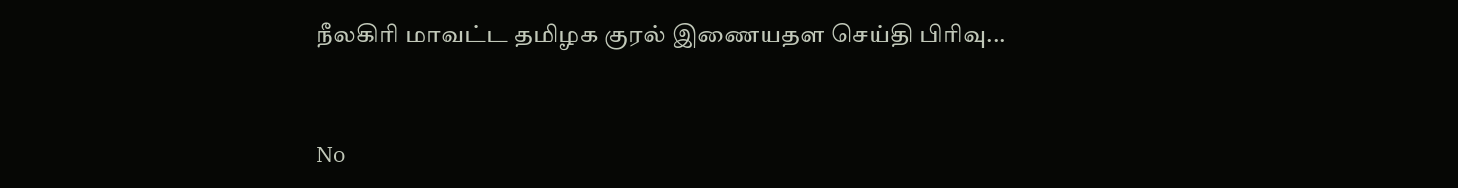நீலகிரி மாவட்ட தமிழக குரல் இணையதள செய்தி பிரிவு...


No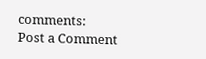comments:
Post a Comment